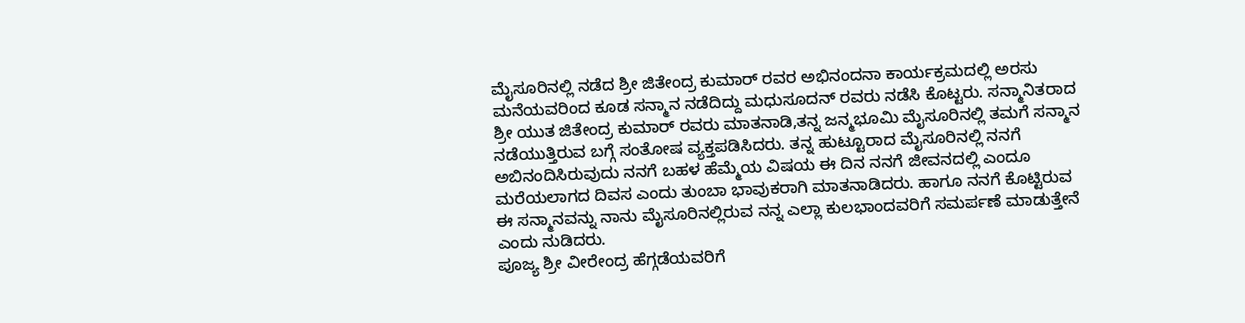ಮೈಸೂರಿನಲ್ಲಿ ನಡೆದ ಶ್ರೀ ಜಿತೇಂದ್ರ ಕುಮಾರ್ ರವರ ಅಭಿನಂದನಾ ಕಾರ್ಯಕ್ರಮದಲ್ಲಿ ಅರಸು ಮನೆಯವರಿಂದ ಕೂಡ ಸನ್ಮಾನ ನಡೆದಿದ್ದು ಮಧುಸೂದನ್ ರವರು ನಡೆಸಿ ಕೊಟ್ಟರು. ಸನ್ಮಾನಿತರಾದ ಶ್ರೀ ಯುತ ಜಿತೇಂದ್ರ ಕುಮಾರ್ ರವರು ಮಾತನಾಡಿ,ತನ್ನ ಜನ್ಮಭೂಮಿ ಮೈಸೂರಿನಲ್ಲಿ ತಮಗೆ ಸನ್ಮಾನ ನಡೆಯುತ್ತಿರುವ ಬಗ್ಗೆ ಸಂತೋಷ ವ್ಯಕ್ತಪಡಿಸಿದರು. ತನ್ನ ಹುಟ್ಟೂರಾದ ಮೈಸೂರಿನಲ್ಲಿ ನನಗೆ ಅಬಿನಂದಿಸಿರುವುದು ನನಗೆ ಬಹಳ ಹೆಮ್ಮೆಯ ವಿಷಯ ಈ ದಿನ ನನಗೆ ಜೀವನದಲ್ಲಿ ಎಂದೂ ಮರೆಯಲಾಗದ ದಿವಸ ಎಂದು ತುಂಬಾ ಭಾವುಕರಾಗಿ ಮಾತನಾಡಿದರು. ಹಾಗೂ ನನಗೆ ಕೊಟ್ಟಿರುವ ಈ ಸನ್ಮಾನವನ್ನು ನಾನು ಮೈಸೂರಿನಲ್ಲಿರುವ ನನ್ನ ಎಲ್ಲಾ ಕುಲಭಾಂದವರಿಗೆ ಸಮರ್ಪಣೆ ಮಾಡುತ್ತೇನೆ ಎಂದು ನುಡಿದರು.
ಪೂಜ್ಯ ಶ್ರೀ ವೀರೇಂದ್ರ ಹೆಗ್ಗಡೆಯವರಿಗೆ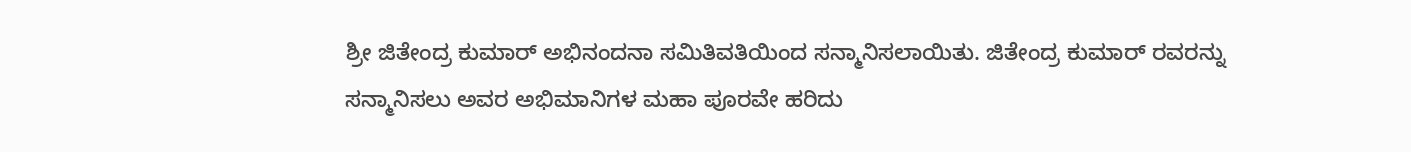ಶ್ರೀ ಜಿತೇಂದ್ರ ಕುಮಾರ್ ಅಭಿನಂದನಾ ಸಮಿತಿವತಿಯಿಂದ ಸನ್ಮಾನಿಸಲಾಯಿತು. ಜಿತೇಂದ್ರ ಕುಮಾರ್ ರವರನ್ನು ಸನ್ಮಾನಿಸಲು ಅವರ ಅಭಿಮಾನಿಗಳ ಮಹಾ ಪೂರವೇ ಹರಿದು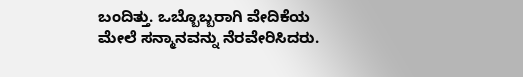ಬಂದಿತ್ತು. ಒಬ್ಬೊಬ್ಬರಾಗಿ ವೇದಿಕೆಯ ಮೇಲೆ ಸನ್ಮಾನವನ್ನು ನೆರವೇರಿಸಿದರು.